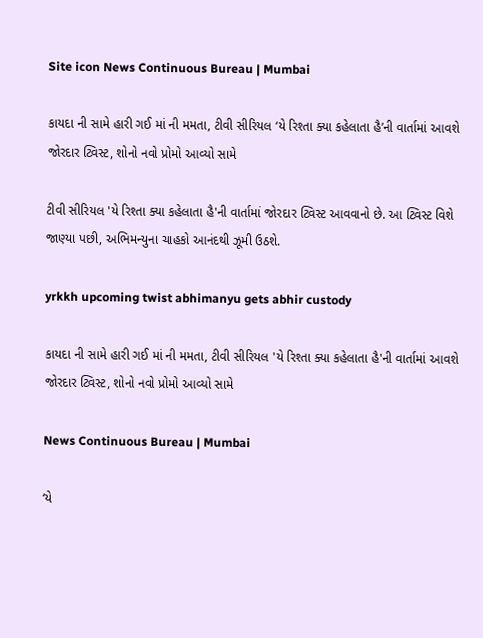Site icon News Continuous Bureau | Mumbai

કાયદા ની સામે હારી ગઈ માં ની મમતા, ટીવી સીરિયલ ‘યે રિશ્તા ક્યા કહેલાતા હૈ’ની વાર્તામાં આવશે જોરદાર ટ્વિસ્ટ, શોનો નવો પ્રોમો આવ્યો સામે

ટીવી સીરિયલ 'યે રિશ્તા ક્યા કહેલાતા હૈ'ની વાર્તામાં જોરદાર ટ્વિસ્ટ આવવાનો છે. આ ટ્વિસ્ટ વિશે જાણ્યા પછી, અભિમન્યુના ચાહકો આનંદથી ઝૂમી ઉઠશે.

yrkkh upcoming twist abhimanyu gets abhir custody

કાયદા ની સામે હારી ગઈ માં ની મમતા, ટીવી સીરિયલ 'યે રિશ્તા ક્યા કહેલાતા હૈ'ની વાર્તામાં આવશે જોરદાર ટ્વિસ્ટ, શોનો નવો પ્રોમો આવ્યો સામે

News Continuous Bureau | Mumbai

‘યે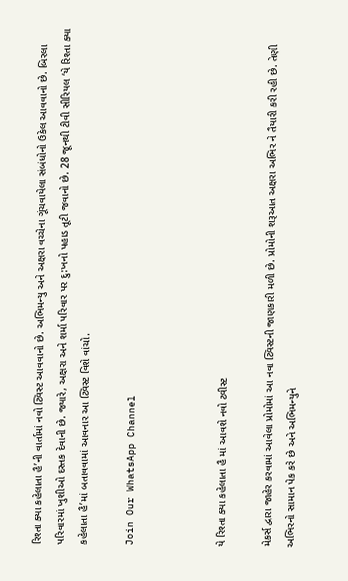રિશ્તા ક્યા કહેલાતા હૈ’ની વાર્તામાં નવો ટ્વિસ્ટ આવવાનો છે. અભિમન્યુ અને અક્ષરા વચ્ચેના ગૂંચવાયેલા સંબંધોનો ઉકેલ આવવાનો છે. બિરલા પરિવારમાં ખુશીઓ દસ્તક દેવાની છે. જ્યારે, અક્ષરા અને શર્મા પરિવાર પર દુ:ખનો પહાડ તૂટી જવાનો છે. 28 જૂનથી ટીવી સીરિયલ ‘યે રિશ્તા ક્યા કહેલાતા હૈ’માં બતાવવામાં આવનાર આ ટ્વિસ્ટ વિશે વાંચો.

Join Our WhatsApp Channel



યે રિશ્તા ક્યા કહેલાતા હૈ માં આવશે નવો ટ્વીસ્ટ

મેકર્સ દ્વારા જાહેર કરવામાં આવેલા પ્રોમોમાં આ નવા ટ્વિસ્ટની જાણકારી મળી છે. પ્રોમોની શરૂઆત અક્ષરા અભિર ને તૈયારી કરી રહી છે. તેણી અભિરનો સામાન પેક કરે છે અને અભિમન્યુને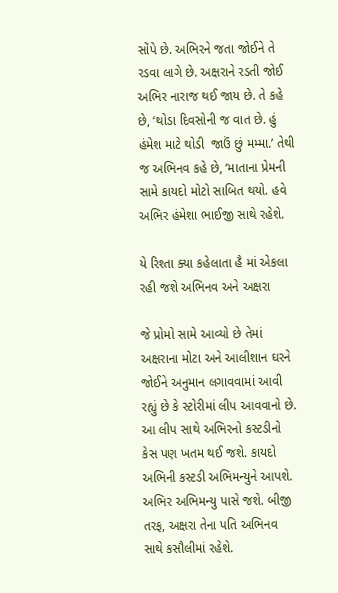સોંપે છે. અભિરને જતા જોઈને તે રડવા લાગે છે. અક્ષરાને રડતી જોઈ અભિર નારાજ થઈ જાય છે. તે કહે છે, ‘થોડા દિવસોની જ વાત છે. હું હંમેશ માટે થોડી  જાઉં છું મમ્મા.’ તેથી જ અભિનવ કહે છે, ‘માતાના પ્રેમની સામે કાયદો મોટો સાબિત થયો. હવે અભિર હંમેશા ભાઈજી સાથે રહેશે.

યે રિશ્તા ક્યા કહેલાતા હૈ માં એકલા રહી જશે અભિનવ અને અક્ષરા

જે પ્રોમો સામે આવ્યો છે તેમાં અક્ષરાના મોટા અને આલીશાન ઘરને જોઈને અનુમાન લગાવવામાં આવી રહ્યું છે કે સ્ટોરીમાં લીપ આવવાનો છે. આ લીપ સાથે અભિરનો કસ્ટડીનો કેસ પણ ખતમ થઈ જશે. કાયદો અભિની કસ્ટડી અભિમન્યુને આપશે. અભિર અભિમન્યુ પાસે જશે. બીજી તરફ, અક્ષરા તેના પતિ અભિનવ સાથે કસૌલીમાં રહેશે.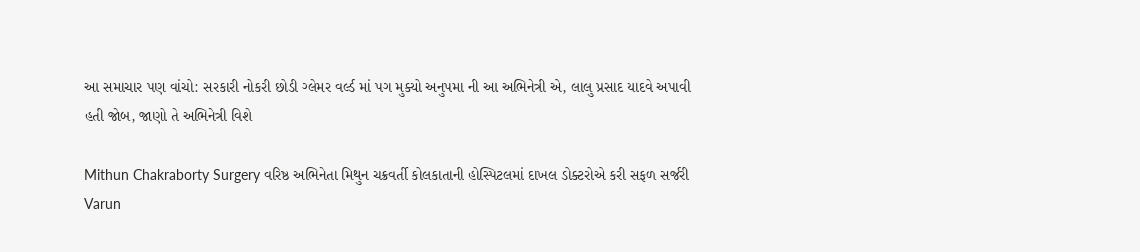આ સમાચાર પણ વાંચો: સરકારી નોકરી છોડી ગ્લેમર વર્લ્ડ માં પગ મુક્યો અનુપમા ની આ અભિનેત્રી એ, લાલુ પ્રસાદ યાદવે અપાવી હતી જોબ, જાણો તે અભિનેત્રી વિશે

Mithun Chakraborty Surgery વરિષ્ઠ અભિનેતા મિથુન ચક્રવર્તી કોલકાતાની હોસ્પિટલમાં દાખલ ડોક્ટરોએ કરી સફળ સર્જરી
Varun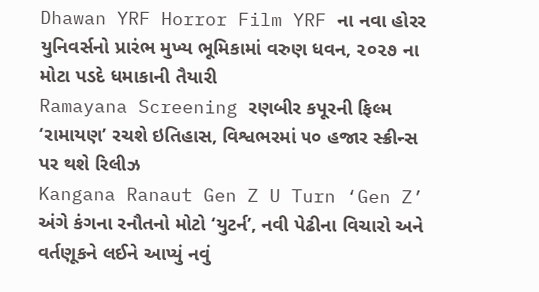Dhawan YRF Horror Film YRF ના નવા હોરર યુનિવર્સનો પ્રારંભ મુખ્ય ભૂમિકામાં વરુણ ધવન, ૨૦૨૭ ના મોટા પડદે ધમાકાની તૈયારી
Ramayana Screening રણબીર કપૂરની ફિલ્મ ‘રામાયણ’ રચશે ઇતિહાસ, વિશ્વભરમાં ૫૦ હજાર સ્ક્રીન્સ પર થશે રિલીઝ
Kangana Ranaut Gen Z U Turn ‘Gen Z’ અંગે કંગના રનૌતનો મોટો ‘યુટર્ન’, નવી પેઢીના વિચારો અને વર્તણૂકને લઈને આપ્યું નવું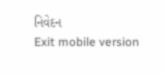નિવેદન
Exit mobile version